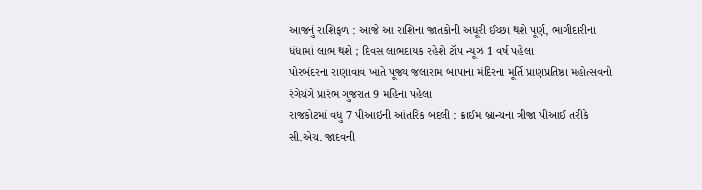આજનું રાશિફળ : આજે આ રાશિના જાતકોની અધૂરી ઈચ્છા થશે પૂર્ણ, ભાગીદારીના ધંધામાં લાભ થશે ; દિવસ લાભદાયક રહેશે ટૉપ ન્યૂઝ 1 વર્ષ પહેલા
પોરબંદરના રાણાવાવ ખાતે પૂજ્ય જલારામ બાપાના મંદિરના મૂર્તિ પ્રાણપ્રતિષ્ઠા મહોત્સવનો રંગેચંગે પ્રારંભ ગુજરાત 9 મહિના પહેલા
રાજકોટમાં વધુ 7 પીઆઇની આંતરિક બદલી : ક્રાઈમ બ્રાન્ચના ત્રીજા પીઆઈ તરીકે સી.એચ. જાદવની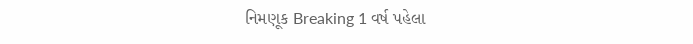નિમણૂક Breaking 1 વર્ષ પહેલા